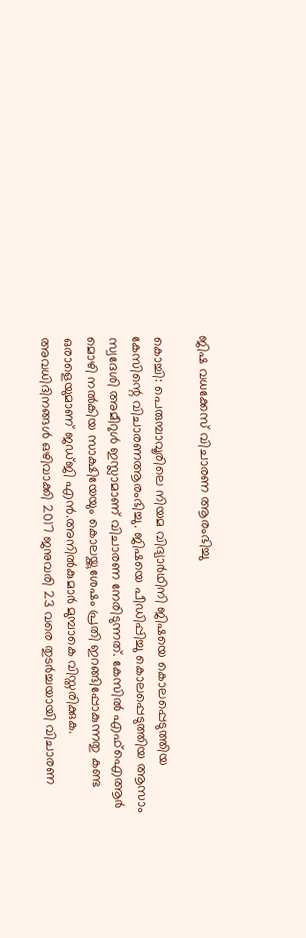ജിഷ വധക്കേസ് വിചാരണ ആരംഭിച്ചു

കൊച്ചി: പെരുമ്പാവൂരിലെ നിയമ വിദ്യാര്‍ഥിനി ജിഷയെ കൊലപ്പെടുത്തിയ കേസിന്റെ വിചാരണആരംഭിച്ചു. ജിഷയെ പീഡിപ്പിച്ചു കൊലപ്പെടുത്തിയ ആസാം സ്വദേശി അമീറുള്‍ ഇസ്ലാമാണ് വിചാരണ നേരിടുന്നത്. കേസില്‍ എഫ്‌ഐആര്‍ മൊഴി നല്‍കിയ സാക്ഷിയേയും കൊലയ്ക്കുശേഷം പ്രതി ഇറങ്ങിപ്പോകുന്നതു കണ്ട ഒരാളെയുമാണ് ജഡ്ജി എന്‍.അനില്‍കുമാര്‍ മുമ്പാകെ വിസ്തരിക്കുക. അവധിദിനങ്ങള്‍ ഒഴിവാക്കി 2017 ജനുവരി 23 വരെ തുടര്‍ച്ചയായി വിചാരണ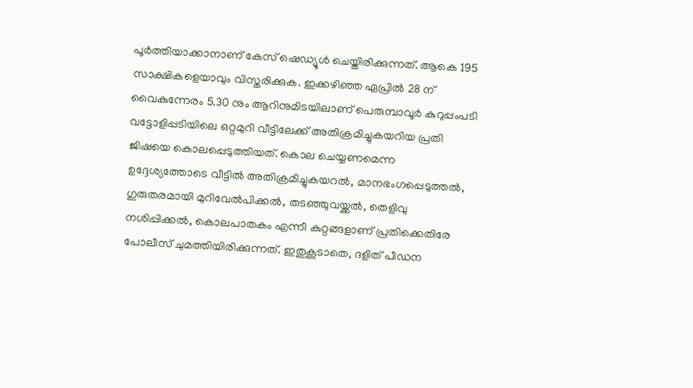പൂര്‍ത്തിയാക്കാനാണ് കേസ് ഷെഡ്യൂള്‍ ചെയ്തിരിക്കുന്നത്. ആകെ 195 സാക്ഷികളെയാവും വിസ്തരിക്കുക. ഇക്കഴിഞ്ഞ ഏപ്രില്‍ 28 ന് വൈകുന്നേരം 5.30 നും ആറിനുമിടയിലാണ് പെരുമ്പാവൂര്‍ കുറുപ്പംപടി വട്ടോളിപ്പടിയിലെ ഒറ്റമുറി വീട്ടിലേക്ക് അതിക്രമിച്ചുകയറിയ പ്രതി ജിഷയെ കൊലപ്പെടുത്തിയത്. കൊല ചെയ്യണമെന്ന ഉദ്ദേശ്യത്തോടെ വീട്ടില്‍ അതിക്രമിച്ചുകയറല്‍, മാനഭംഗപ്പെടുത്തല്‍, ഗുരുതരമായി മുറിവേല്‍പിക്കല്‍, തടഞ്ഞുവയ്ക്കല്‍, തെളിവു നശിപ്പിക്കല്‍, കൊലപാതകം എന്നീ കുറ്റങ്ങളാണ് പ്രതിക്കെതിരേ പോലീസ് ചുമത്തിയിരിക്കുന്നത്. ഇതുകൂടാതെ, ദളിത് പീഡന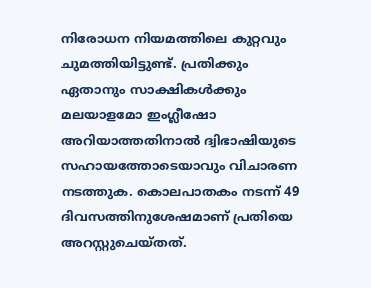നിരോധന നിയമത്തിലെ കുറ്റവും ചുമത്തിയിട്ടുണ്ട്. പ്രതിക്കും ഏതാനും സാക്ഷികള്‍ക്കും മലയാളമോ ഇംഗ്ലീഷോ അറിയാത്തതിനാല്‍ ദ്വിഭാഷിയുടെ സഹായത്തോടെയാവും വിചാരണ നടത്തുക. കൊലപാതകം നടന്ന് 49 ദിവസത്തിനുശേഷമാണ് പ്രതിയെ അറസ്റ്റുചെയ്തത്.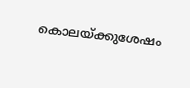കൊലയ്ക്കുശേഷം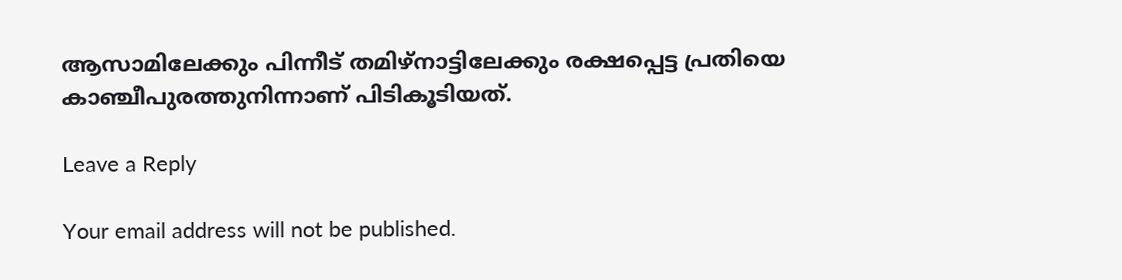ആസാമിലേക്കും പിന്നീട് തമിഴ്‌നാട്ടിലേക്കും രക്ഷപ്പെട്ട പ്രതിയെ കാഞ്ചീപുരത്തുനിന്നാണ് പിടികൂടിയത്.

Leave a Reply

Your email address will not be published.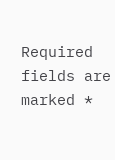Required fields are marked *